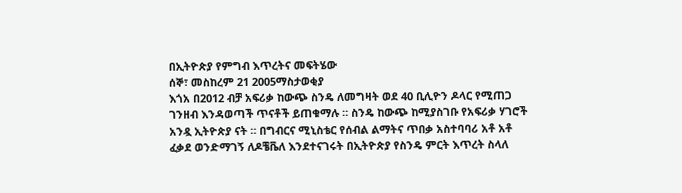በኢትዮጵያ የምግብ እጥረትና መፍትሄው
ሰኞ፣ መስከረም 21 2005ማስታወቂያ
እጎአ በ2012 ብቻ አፍሪቃ ከውጭ ስንዴ ለመግዛት ወደ 40 ቢሊዮን ዶላር የሚጠጋ ገንዘብ እንዳወጣች ጥናቶች ይጠቁማሉ ። ስንዴ ከውጭ ከሚያስገቡ የአፍሪቃ ሃገሮች አንዷ ኢትዮጵያ ናት ። በግብርና ሚኒስቴር የሰብል ልማትና ጥበቃ አስተባባሪ አቶ አቶ ፈቃደ ወንድማገኝ ለዶቼቬለ እንደተናገሩት በኢትዮጵያ የስንዴ ምርት እጥረት ስላለ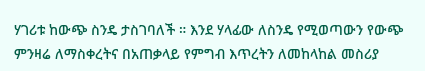ሃገሪቱ ከውጭ ስንዴ ታስገባለች ። እንደ ሃላፊው ለስንዴ የሚወጣውን የውጭ ምንዛሬ ለማስቀረትና በአጠቃላይ የምግብ እጥረትን ለመከላከል መስሪያ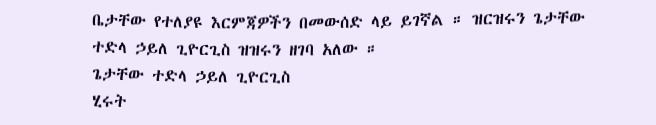ቤታቸው የተለያዩ እርምጃዎችን በመውሰድ ላይ ይገኛል ። ዝርዝሩን ጌታቸው ተድላ ኃይለ ጊዮርጊስ ዝዝሩን ዘገባ አለው ።
ጌታቸው ተድላ ኃይለ ጊዮርጊስ
ሂሩት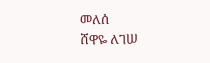መለሰ
ሸዋዬ ለገሠ